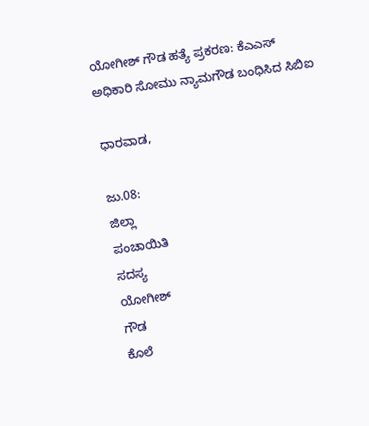ಯೋಗೀಶ್ ಗೌಡ ಹತ್ಯೆ ಪ್ರಕರಣ: ಕೆಎಎಸ್ ಅಧಿಕಾರಿ ಸೋಮು ನ್ಯಾಮಗೌಡ ಬಂಧಿಸಿದ ಸಿಬಿಐ

ಧಾರವಾಡ,

ಜು.08:
ಜಿಲ್ಲಾ
ಪಂಚಾಯಿತಿ
ಸದಸ್ಯ
ಯೋಗೀಶ್
ಗೌಡ
ಕೊಲೆ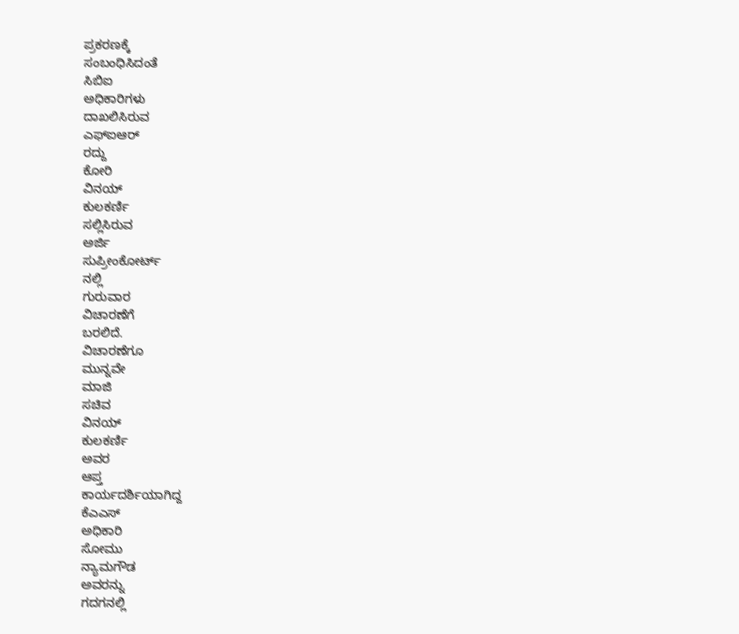ಪ್ರಕರಣಕ್ಕೆ
ಸಂಬಂಧಿಸಿದಂತೆ
ಸಿಬಿಐ
ಅಧಿಕಾರಿಗಳು
ದಾಖಲಿಸಿರುವ
ಎಫ್ಐಆರ್
ರದ್ದು
ಕೋರಿ
ವಿನಯ್
ಕುಲಕರ್ಣಿ
ಸಲ್ಲಿಸಿರುವ
ಅರ್ಜಿ
ಸುಪ್ರೀಂಕೋರ್ಟ್
ನಲ್ಲಿ
ಗುರುವಾರ
ವಿಚಾರಣೆಗೆ
ಬರಲಿದೆ.
ವಿಚಾರಣೆಗೂ
ಮುನ್ನವೇ
ಮಾಜಿ
ಸಚಿವ
ವಿನಯ್
ಕುಲಕರ್ಣಿ
ಅವರ
ಆಪ್ತ
ಕಾರ್ಯದರ್ಶಿಯಾಗಿದ್ದ
ಕೆಎಎಸ್
ಅಧಿಕಾರಿ
ಸೋಮು
ನ್ಯಾಮಗೌಡ
ಅವರನ್ನು
ಗದಗನಲ್ಲಿ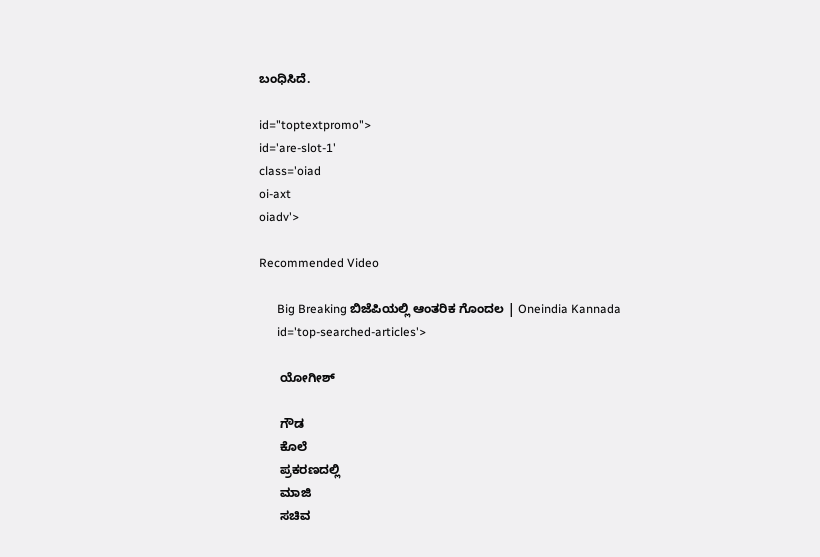ಬಂಧಿಸಿದೆ.

id="toptextpromo">
id='are-slot-1'
class='oiad
oi-axt
oiadv'>

Recommended Video

      Big Breaking ಬಿಜೆಪಿಯಲ್ಲಿ ಆಂತರಿಕ ಗೊಂದಲ | Oneindia Kannada
      id='top-searched-articles'>

      ಯೋಗೀಶ್

      ಗೌಡ
      ಕೊಲೆ
      ಪ್ರಕರಣದಲ್ಲಿ
      ಮಾಜಿ
      ಸಚಿವ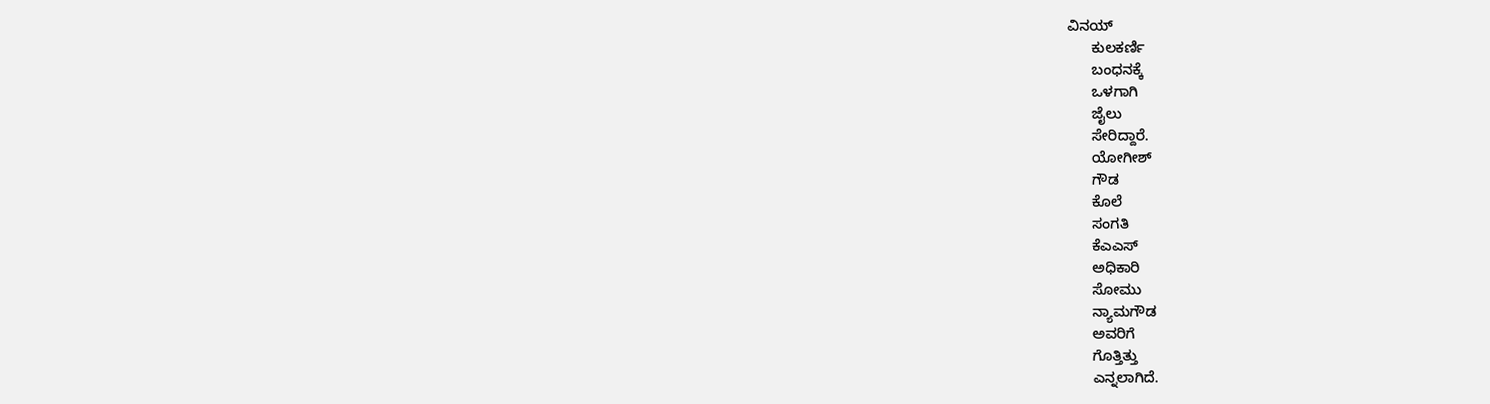ವಿನಯ್
      ಕುಲಕರ್ಣಿ
      ಬಂಧನಕ್ಕೆ
      ಒಳಗಾಗಿ
      ಜೈಲು
      ಸೇರಿದ್ದಾರೆ.
      ಯೋಗೀಶ್
      ಗೌಡ
      ಕೊಲೆ
      ಸಂಗತಿ
      ಕೆಎಎಸ್
      ಅಧಿಕಾರಿ
      ಸೋಮು
      ನ್ಯಾಮಗೌಡ
      ಅವರಿಗೆ
      ಗೊತ್ತಿತ್ತು
      ಎನ್ನಲಾಗಿದೆ.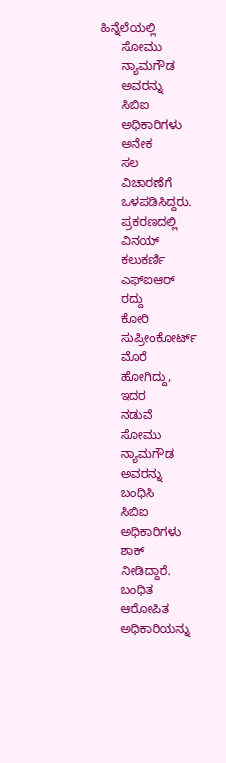ಹಿನ್ನೆಲೆಯಲ್ಲಿ
      ಸೋಮು
      ನ್ಯಾಮಗೌಡ
      ಅವರನ್ನು
      ಸಿಬಿಐ
      ಅಧಿಕಾರಿಗಳು
      ಅನೇಕ
      ಸಲ
      ವಿಚಾರಣೆಗೆ
      ಒಳಪಡಿಸಿದ್ದರು.
      ಪ್ರಕರಣದಲ್ಲಿ
      ವಿನಯ್
      ಕಲುಕರ್ಣಿ
      ಎಫ್ಐಆರ್
      ರದ್ದು
      ಕೋರಿ
      ಸುಪ್ರೀಂಕೋರ್ಟ್
      ಮೊರೆ
      ಹೋಗಿದ್ದು,
      ಇದರ
      ನಡುವೆ
      ಸೋಮು
      ನ್ಯಾಮಗೌಡ
      ಅವರನ್ನು
      ಬಂಧಿಸಿ
      ಸಿಬಿಐ
      ಅಧಿಕಾರಿಗಳು
      ಶಾಕ್
      ನೀಡಿದ್ದಾರೆ.
      ಬಂಧಿತ
      ಆರೋಪಿತ
      ಅಧಿಕಾರಿಯನ್ನು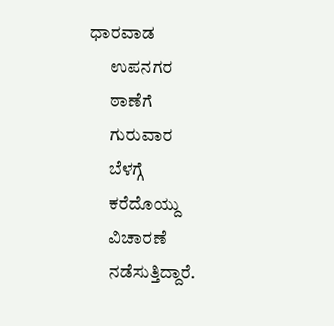ಧಾರವಾಡ
      ಉಪನಗರ
      ಠಾಣೆಗೆ
      ಗುರುವಾರ
      ಬೆಳಗ್ಗೆ
      ಕರೆದೊಯ್ದು
      ವಿಚಾರಣೆ
      ನಡೆಸುತ್ತಿದ್ದಾರೆ.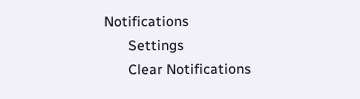Notifications
      Settings
      Clear Notifications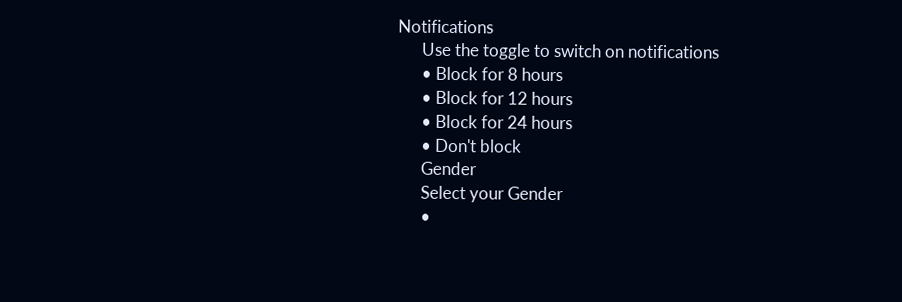Notifications
      Use the toggle to switch on notifications
      • Block for 8 hours
      • Block for 12 hours
      • Block for 24 hours
      • Don't block
      Gender
      Select your Gender
      •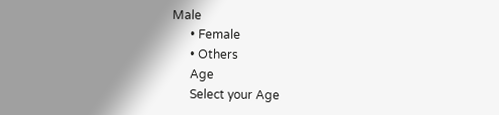Male
      • Female
      • Others
      Age
      Select your Age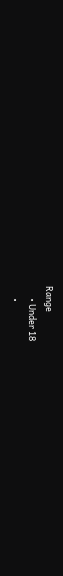Range
      • Under 18
      •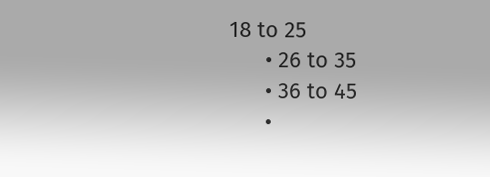18 to 25
      • 26 to 35
      • 36 to 45
      •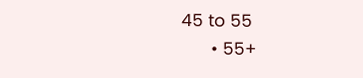45 to 55
      • 55+